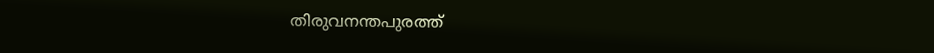തിരുവനന്തപുരത്ത്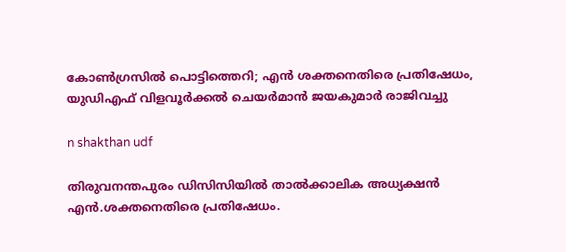കോണ്‍ഗ്രസില്‍ പൊട്ടിത്തെറി; എൻ ശക്തനെതിരെ പ്രതിഷേധം, യുഡിഎഫ് വിളവൂര്‍ക്കല്‍ ചെയര്‍മാന്‍ ജയകുമാർ രാജിവച്ചു

n shakthan udf

തിരുവനന്തപുരം ഡിസിസിയില്‍ താല്‍ക്കാലിക അധ്യക്ഷന്‍ എന്‍.ശക്തനെതിരെ പ്രതിഷേധം.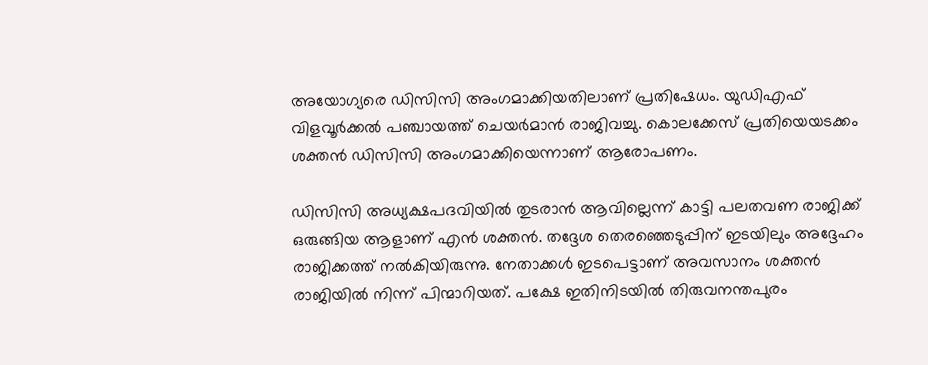അയോഗ്യരെ ഡിസിസി അംഗമാക്കിയതിലാണ് പ്രതിഷേധം. യുഡിഎഫ് വിളവൂര്‍ക്കല്‍ പഞ്ചായത്ത് ചെയര്‍മാന്‍ രാജിവച്ചു. കൊലക്കേസ് പ്രതിയെയടക്കം ശക്തന്‍ ഡിസിസി അംഗമാക്കിയെന്നാണ് ആരോപണം.

ഡിസിസി അധ്യക്ഷപദവിയിൽ തുടരാൻ ആവില്ലെന്ന് കാട്ടി പലതവണ രാജിക്ക് ഒരുങ്ങിയ ആളാണ് എൻ ശക്തൻ. തദ്ദേശ തെരഞ്ഞെടുപ്പിന് ഇടയിലും അദ്ദേഹം രാജിക്കത്ത് നൽകിയിരുന്നു. നേതാക്കൾ ഇടപെട്ടാണ് അവസാനം ശക്തൻ രാജിയിൽ നിന്ന് പിന്മാറിയത്. പക്ഷേ ഇതിനിടയിൽ തിരുവനന്തപുരം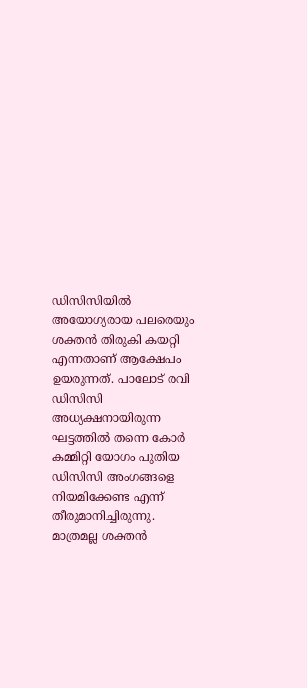ഡിസിസിയിൽ അയോഗ്യരായ പലരെയും ശക്തൻ തിരുകി കയറ്റി എന്നതാണ് ആക്ഷേപം ഉയരുന്നത്. പാലോട് രവി ഡിസിസി അധ്യക്ഷനായിരുന്ന ഘട്ടത്തിൽ തന്നെ കോർ കമ്മിറ്റി യോഗം പുതിയ ഡിസിസി അംഗങ്ങളെ നിയമിക്കേണ്ട എന്ന് തീരുമാനിച്ചിരുന്നു. മാത്രമല്ല ശക്തൻ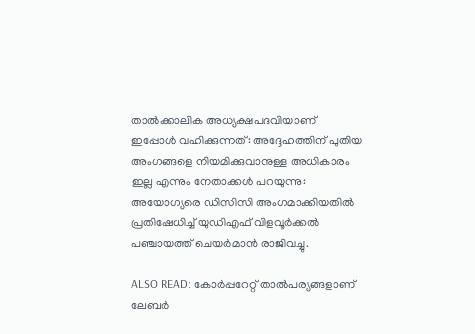താൽക്കാലിക അധ്യക്ഷപദവിയാണ് ഇപ്പോൾ വഹിക്കുന്നത്: അദ്ദേഹത്തിന് പുതിയ അംഗങ്ങളെ നിയമിക്കുവാനുള്ള അധികാരം ഇല്ല എന്നും നേതാക്കൾ പറയുന്നു: അയോഗ്യരെ ഡിസിസി അംഗമാക്കിയതിൽ പ്രതിഷേധിച്ച് യുഡിഎഫ് വിളവൂര്‍ക്കല്‍ പഞ്ചായത്ത് ചെയര്‍മാന്‍ രാജിവച്ചു.

ALSO READ: കോർപ്പറേറ്റ് താൽപര്യങ്ങളാണ് ലേബർ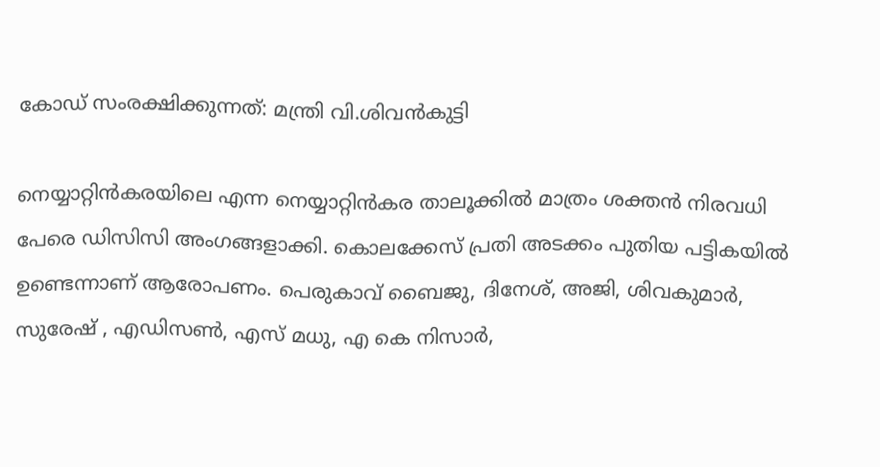കോഡ് സംരക്ഷിക്കുന്നത്: മന്ത്രി വി.ശിവൻകുട്ടി

നെയ്യാറ്റിൻകരയിലെ എന്ന നെയ്യാറ്റിൻകര താലൂക്കിൽ മാത്രം ശക്തൻ നിരവധി പേരെ ഡിസിസി അംഗങ്ങളാക്കി. കൊലക്കേസ് പ്രതി അടക്കം പുതിയ പട്ടികയിൽ ഉണ്ടെന്നാണ് ആരോപണം. പെരുകാവ് ബൈജു, ദിനേശ്, അജി, ശിവകുമാർ, സുരേഷ് , എഡിസൺ, എസ് മധു, എ കെ നിസാർ,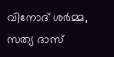വിനോദ് ശർമ്മ, സത്യ ദാസ്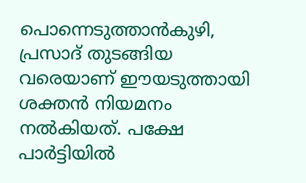പൊന്നെടുത്താൻകുഴി, പ്രസാദ് തുടങ്ങിയ വരെയാണ് ഈയടുത്തായി ശക്തൻ നിയമനം നൽകിയത്. പക്ഷേ പാർട്ടിയിൽ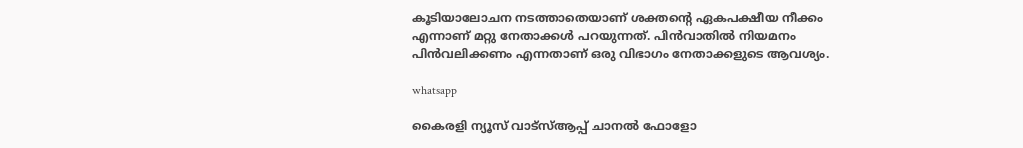കൂടിയാലോചന നടത്താതെയാണ് ശക്തന്റെ ഏകപക്ഷീയ നീക്കം എന്നാണ് മറ്റു നേതാക്കൾ പറയുന്നത്. പിൻവാതിൽ നിയമനം പിൻവലിക്കണം എന്നതാണ് ഒരു വിഭാഗം നേതാക്കളുടെ ആവശ്യം.

whatsapp

കൈരളി ന്യൂസ് വാട്‌സ്ആപ്പ് ചാനല്‍ ഫോളോ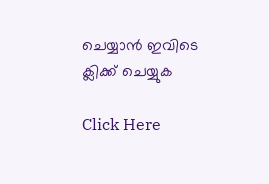ചെയ്യാന്‍ ഇവിടെ ക്ലിക്ക് ചെയ്യുക

Click Here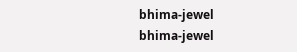bhima-jewel
bhima-jewel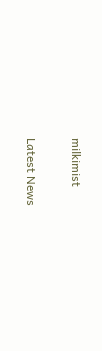milkimist

Latest News